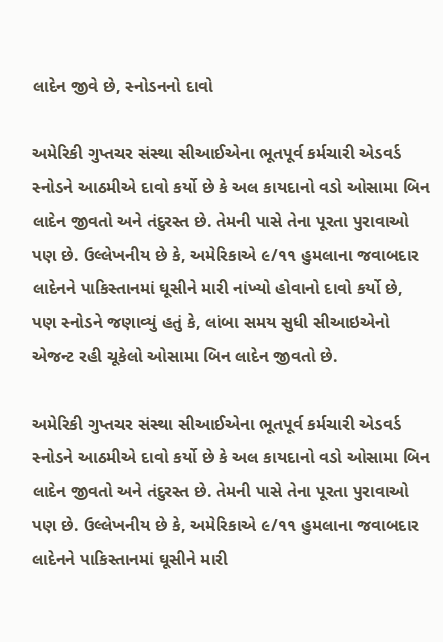લાદેન જીવે છે, સ્નોડનનો દાવો

અમેરિકી ગુપ્તચર સંસ્થા સીઆઈએના ભૂતપૂર્વ કર્મચારી એડવર્ડ સ્નોડને આઠમીએ દાવો કર્યો છે કે અલ કાયદાનો વડો ઓસામા બિન લાદેન જીવતો અને તંદુરસ્ત છે. તેમની પાસે તેના પૂરતા પુરાવાઓ પણ છે. ઉલ્લેખનીય છે કે, અમેરિકાએ ૯/૧૧ હુમલાના જવાબદાર લાદેનને પાકિસ્તાનમાં ઘૂસીને મારી નાંખ્યો હોવાનો દાવો કર્યો છે, પણ સ્નોડને જણાવ્યું હતું કે, લાંબા સમય સુધી સીઆઇએનો એજન્ટ રહી ચૂકેલો ઓસામા બિન લાદેન જીવતો છે.

અમેરિકી ગુપ્તચર સંસ્થા સીઆઈએના ભૂતપૂર્વ કર્મચારી એડવર્ડ સ્નોડને આઠમીએ દાવો કર્યો છે કે અલ કાયદાનો વડો ઓસામા બિન લાદેન જીવતો અને તંદુરસ્ત છે. તેમની પાસે તેના પૂરતા પુરાવાઓ પણ છે. ઉલ્લેખનીય છે કે, અમેરિકાએ ૯/૧૧ હુમલાના જવાબદાર લાદેનને પાકિસ્તાનમાં ઘૂસીને મારી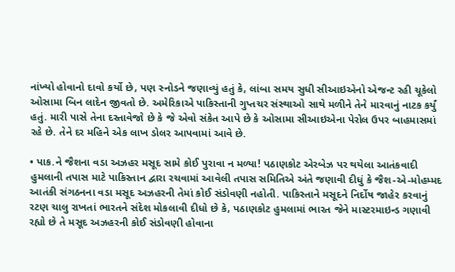નાંખ્યો હોવાનો દાવો કર્યો છે, પણ સ્નોડને જણાવ્યું હતું કે, લાંબા સમય સુધી સીઆઇએનો એજન્ટ રહી ચૂકેલો ઓસામા બિન લાદેન જીવતો છે. અમેરિકાએ પાકિસ્તાની ગુપ્તચર સંસ્થાઓ સાથે મળીને તેને મારવાનું નાટક કર્યું હતું. મારી પાસે તેના દસ્તાવેજો છે કે જે એવો સંકેત આપે છે કે ઓસામા સીઆઇએના પેરોલ ઉપર બાહમાસમાં રહે છે. તેને દર મહિને એક લાખ ડોલર આપવામાં આવે છે.

• પાક.ને જૈશના વડા અઝહર મસૂદ સામે કોઈ પુરાવા ન મળ્યા! પઠાણકોટ એરબેઝ પર થયેલા આતંકવાદી હુમલાની તપાસ માટે પાકિસ્તાન દ્વારા રચવામાં આવેલી તપાસ સમિતિએ અંતે જણાવી દીધું કે જૈશ-એ-મોહમ્મદ આતંકી સંગઠનના વડા મસૂદ અઝહરની તેમાં કોઈ સંડોવણી નહોતી. પાકિસ્તાને મસૂદને નિર્દોષ જાહેર કરવાનું રટણ ચાલુ રાખતાં ભારતને સંદેશ મોકલાવી દીધો છે કે, પઠાણકોટ હુમલામાં ભારત જેને માસ્ટરમાઇન્ડ ગણાવી રહ્યો છે તે મસૂદ અઝહરની કોઈ સંડોવણી હોવાના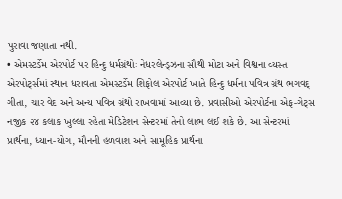પુરાવા જણાતા નથી.
• એમસ્ટર્ડેમ એરપોર્ટ પર હિન્દુ ધર્મગ્રંથોઃ નેધરલેન્ડ્ઝના સૌથી મોટા અને વિશ્વના વ્યસ્ત એરપોર્ટ્સમાં સ્થાન ધરાવતા એમસ્ટર્ડેમ શિફોલ એરપોર્ટ ખાતે હિન્દુ ધર્મના પવિત્ર ગ્રંથ ભગવદ્ ગીતા, ચાર વેદ અને અન્ય પવિત્ર ગ્રંથો રાખવામાં આવ્યા છે. પ્રવાસીઓ એરપોર્ટના એફ-ગેટ્સ નજીક ૨૪ કલાક ખુલ્લા રહેતા મેડિટેશન સેન્ટરમાં તેનો લાભ લઈ શકે છે. આ સેન્ટરમાં પ્રાર્થના, ધ્યાન-યોગ, મૌનની હળવાશ અને સામૂહિક પ્રાર્થના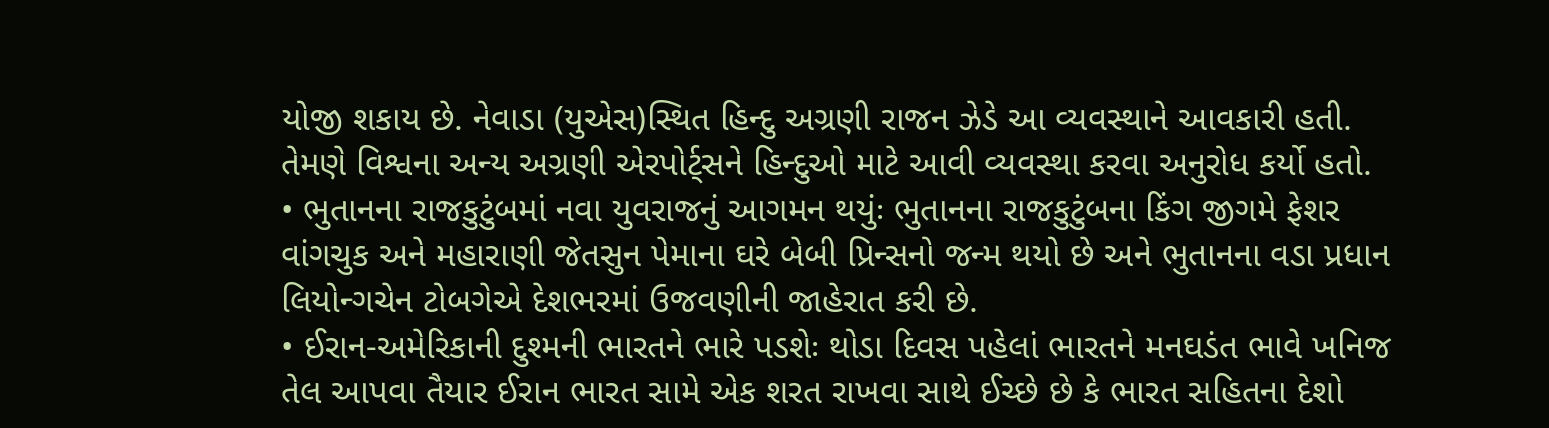યોજી શકાય છે. નેવાડા (યુએસ)સ્થિત હિન્દુ અગ્રણી રાજન ઝેડે આ વ્યવસ્થાને આવકારી હતી. તેમણે વિશ્વના અન્ય અગ્રણી એરપોર્ટ્સને હિન્દુઓ માટે આવી વ્યવસ્થા કરવા અનુરોધ કર્યો હતો.
• ભુતાનના રાજકુટુંબમાં નવા યુવરાજનું આગમન થયુંઃ ભુતાનના રાજકુટુંબના કિંગ જીગમે ફેશર વાંગચુક અને મહારાણી જેતસુન પેમાના ઘરે બેબી પ્રિન્સનો જન્મ થયો છે અને ભુતાનના વડા પ્રધાન લિયોન્ગચેન ટોબગેએ દેશભરમાં ઉજવણીની જાહેરાત કરી છે.
• ઈરાન-અમેરિકાની દુશ્મની ભારતને ભારે પડશેઃ થોડા દિવસ પહેલાં ભારતને મનઘડંત ભાવે ખનિજ તેલ આપવા તૈયાર ઈરાન ભારત સામે એક શરત રાખવા સાથે ઈચ્છે છે કે ભારત સહિતના દેશો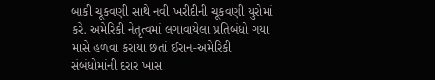બાકી ચૂકવણી સાથે નવી ખરીદીની ચૂકવણી યુરોમાં કરે. અમેરિકી નેતૃત્વમાં લગાવાયેલા પ્રતિબંધો ગયા માસે હળવા કરાયા છતાં ઈરાન-અમેરિકી સંબંધોમાંની દરાર ખાસ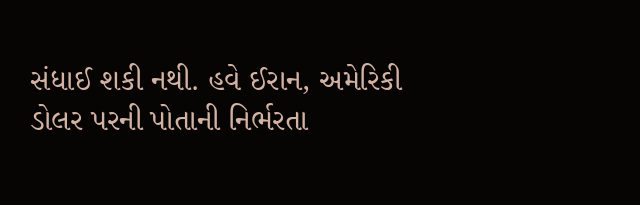સંધાઈ શકી નથી. હવે ઈરાન, અમેરિકી ડોલર પરની પોતાની નિર્ભરતા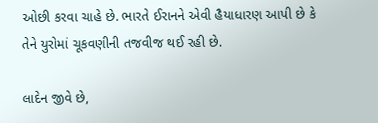ઓછી કરવા ચાહે છે. ભારતે ઈરાનને એવી હૈયાધારણ આપી છે કે તેને યુરોમાં ચૂકવણીની તજવીજ થઈ રહી છે.

લાદેન જીવે છે,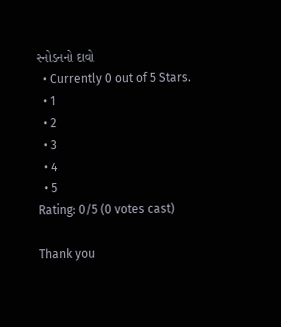સ્નોડનનો દાવો
  • Currently 0 out of 5 Stars.
  • 1
  • 2
  • 3
  • 4
  • 5
Rating: 0/5 (0 votes cast)

Thank you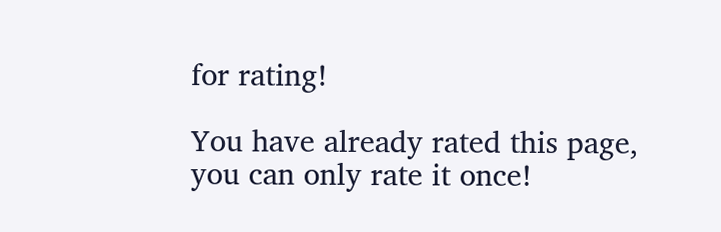for rating!

You have already rated this page, you can only rate it once!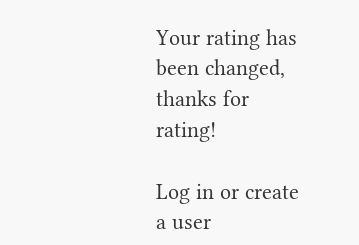Your rating has been changed, thanks for rating!

Log in or create a user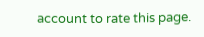account to rate this page.